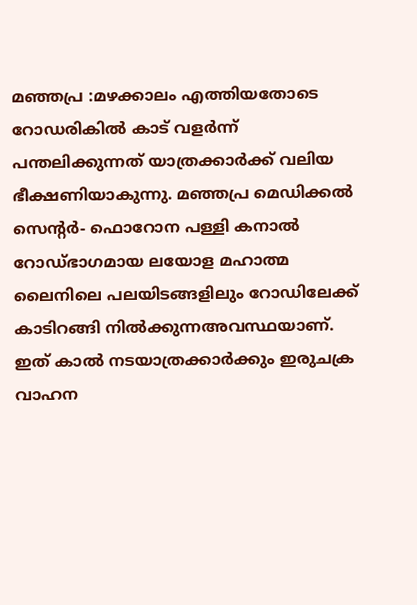മഞ്ഞപ്ര :മഴക്കാലം എത്തിയതോടെ റോഡരികിൽ കാട് വളർന്ന് പന്തലിക്കുന്നത് യാത്രക്കാർക്ക് വലിയ ഭീക്ഷണിയാകുന്നു. മഞ്ഞപ്ര മെഡിക്കൽ സെൻ്റർ- ഫൊറോന പള്ളി കനാൽ റോഡ്ഭാഗമായ ലയോള മഹാത്മ ലൈനിലെ പലയിടങ്ങളിലും റോഡിലേക്ക് കാടിറങ്ങി നിൽക്കുന്നഅവസ്ഥയാണ്. ഇത് കാൽ നടയാത്രക്കാർക്കും ഇരുചക്ര വാഹന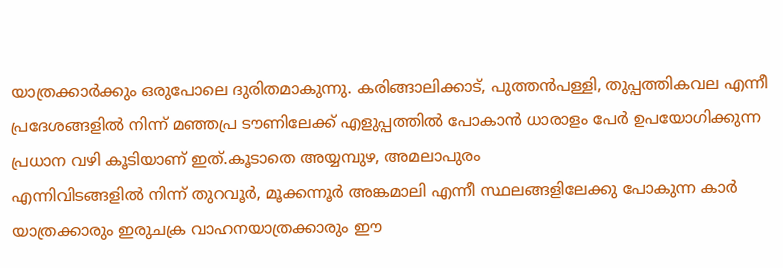യാത്രക്കാർക്കും ഒരുപോലെ ദുരിതമാകുന്നു. കരിങ്ങാലിക്കാട്, പുത്തൻപള്ളി, തുപ്പത്തികവല എന്നീ പ്രദേശങ്ങളിൽ നിന്ന് മഞ്ഞപ്ര ടൗണിലേക്ക് എളുപ്പത്തിൽ പോകാൻ ധാരാളം പേർ ഉപയോഗിക്കുന്ന പ്രധാന വഴി കൂടിയാണ് ഇത്.കൂടാതെ അയ്യമ്പുഴ, അമലാപുരം
എന്നിവിടങ്ങളിൽ നിന്ന് തുറവൂർ, മൂക്കന്നൂർ അങ്കമാലി എന്നീ സ്ഥലങ്ങളിലേക്കു പോകുന്ന കാർ യാത്രക്കാരും ഇരുചക്ര വാഹനയാത്രക്കാരും ഈ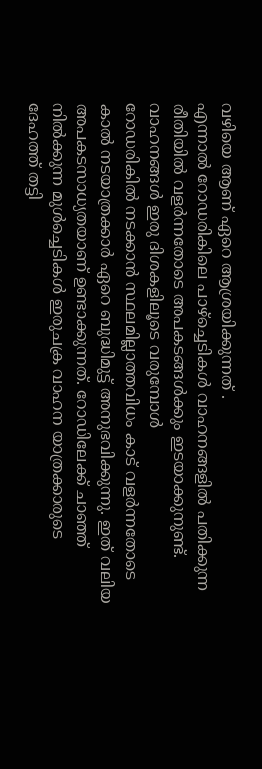വഴിയെ ആണ് ഏറെ ആശ്രയിക്കുന്നത് .
എന്നാൽ റോഡരികിലെ പാഴ്ച്ചെടികൾ വാഹനങ്ങളിൽ പതിക്കുന്ന രീതിയിൽ വളർന്നതോടെ അപകടങ്ങൾക്കും ഇടയാക്കുനുണ്ട്. വാഹനങ്ങൾ ഇരു ദിശകളിലൂടെ വരുമ്പോൾ
റോഡരികിൽ നടക്കാൻ സ്ഥലമില്ലാത്തവിധം കാട് വളർന്നതോടെ കാൽ നടയാത്രക്കാർ ഏറെ ബുദ്ധിമുട്ട് അനുഭവിക്കുന്നു. ഇത് വലിയ അപകടസാധ്യതയാണ് ഉണ്ടാക്കുന്നത്. റോഡിലേക്ക് ചാഞ്ഞ് നിൽക്കുന്ന മുൾച്ചെടികൾ ഇരുചക്ര വാഹന യാത്രക്കാരുടെ ദേഹത്ത് തട്ടി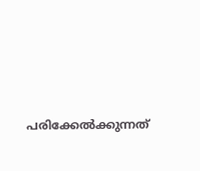പരിക്കേൽക്കുന്നത്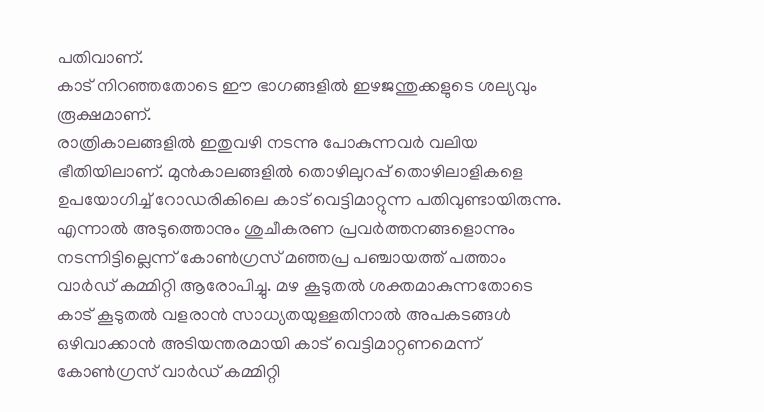പതിവാണ്.
കാട് നിറഞ്ഞതോടെ ഈ ഭാഗങ്ങളിൽ ഇഴജന്തുക്കളുടെ ശല്യവും രൂക്ഷമാണ്.
രാത്രികാലങ്ങളിൽ ഇതുവഴി നടന്നു പോകുന്നവർ വലിയ ഭീതിയിലാണ്. മുൻകാലങ്ങളിൽ തൊഴിലുറപ്പ് തൊഴിലാളികളെ ഉപയോഗിച്ച് റോഡരികിലെ കാട് വെട്ടിമാറ്റുന്ന പതിവുണ്ടായിരുന്നു.
എന്നാൽ അടുത്തൊനും ശുചീകരണ പ്രവർത്തനങ്ങളൊന്നും നടന്നിട്ടില്ലെന്ന് കോൺഗ്രസ് മഞ്ഞപ്ര പഞ്ചായത്ത് പത്താം വാർഡ് കമ്മിറ്റി ആരോപിച്ചു. മഴ കൂടുതൽ ശക്തമാകുന്നതോടെ കാട് കൂടുതൽ വളരാൻ സാധ്യതയുള്ളതിനാൽ അപകടങ്ങൾ ഒഴിവാക്കാൻ അടിയന്തരമായി കാട് വെട്ടിമാറ്റണമെന്ന് കോൺഗ്രസ് വാർഡ് കമ്മിറ്റി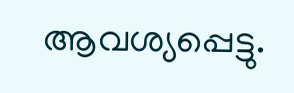ആവശ്യപ്പെട്ടു.